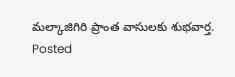మల్కాజిగిరి ప్రాంత వాసులకు శుభవార్త.
Posted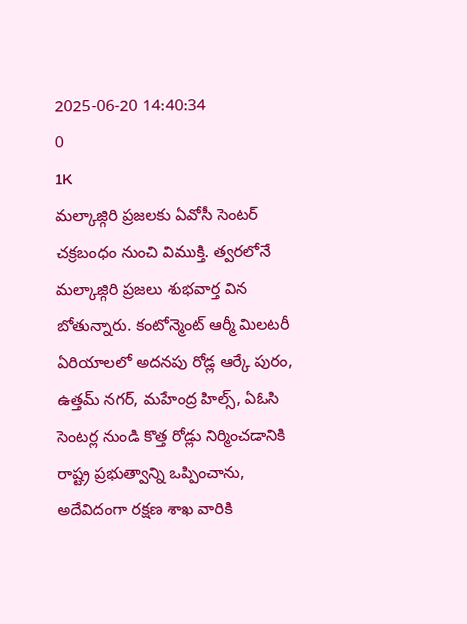2025-06-20 14:40:34
0
1K
మల్కాజ్గిరి ప్రజలకు ఏవోసీ సెంటర్ చక్రబంధం నుంచి విముక్తి. త్వరలోనే మల్కాజ్గిరి ప్రజలు శుభవార్త విన బోతున్నారు. కంటోన్మెంట్ ఆర్మీ మిలటరీ ఏరియాలలో అదనపు రోడ్ల ఆర్కే పురం, ఉత్తమ్ నగర్, మహేంద్ర హిల్స్, ఏఓసి సెంటర్ల నుండి కొత్త రోడ్లు నిర్మించడానికి రాష్ట్ర ప్రభుత్వాన్ని ఒప్పించాను, అదేవిదంగా రక్షణ శాఖ వారికి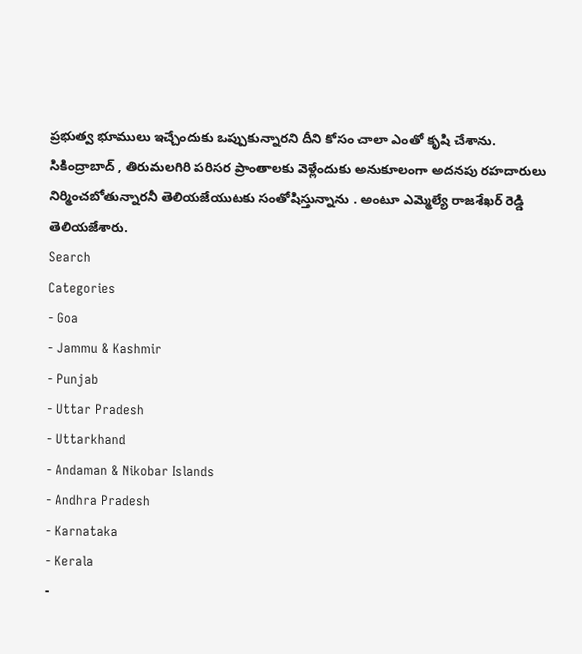ప్రభుత్వ భూములు ఇచ్చేందుకు ఒప్పుకున్నారని దీని కోసం చాలా ఎంతో కృషి చేశాను. సికింద్రాబాద్ , తిరుమలగిరి పరిసర ప్రాంతాలకు వెళ్లేందుకు అనుకూలంగా అదనపు రహదారులు నిర్మించబోతున్నారనీ తెలియజేయుటకు సంతోషిస్తున్నాను . అంటూ ఎమ్మెల్యే రాజశేఖర్ రెడ్డి తెలియజేశారు.
Search
Categories
- Goa
- Jammu & Kashmir
- Punjab
- Uttar Pradesh
- Uttarkhand
- Andaman & Nikobar Islands
- Andhra Pradesh
- Karnataka
- Kerala
-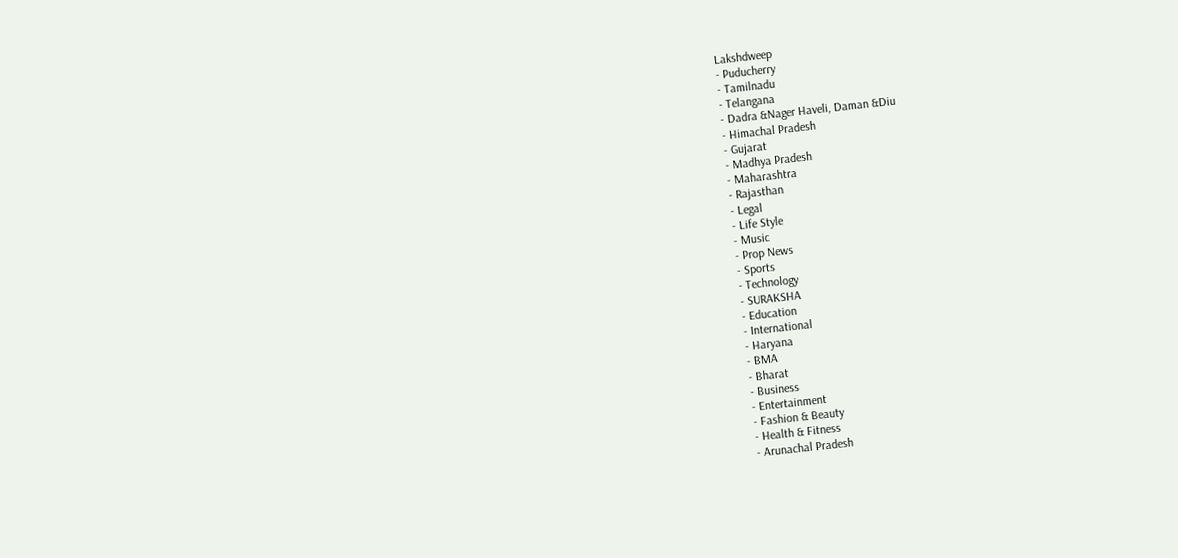Lakshdweep
- Puducherry
- Tamilnadu
- Telangana
- Dadra &Nager Haveli, Daman &Diu
- Himachal Pradesh
- Gujarat
- Madhya Pradesh
- Maharashtra
- Rajasthan
- Legal
- Life Style
- Music
- Prop News
- Sports
- Technology
- SURAKSHA
- Education
- International
- Haryana
- BMA
- Bharat
- Business
- Entertainment
- Fashion & Beauty
- Health & Fitness
- Arunachal Pradesh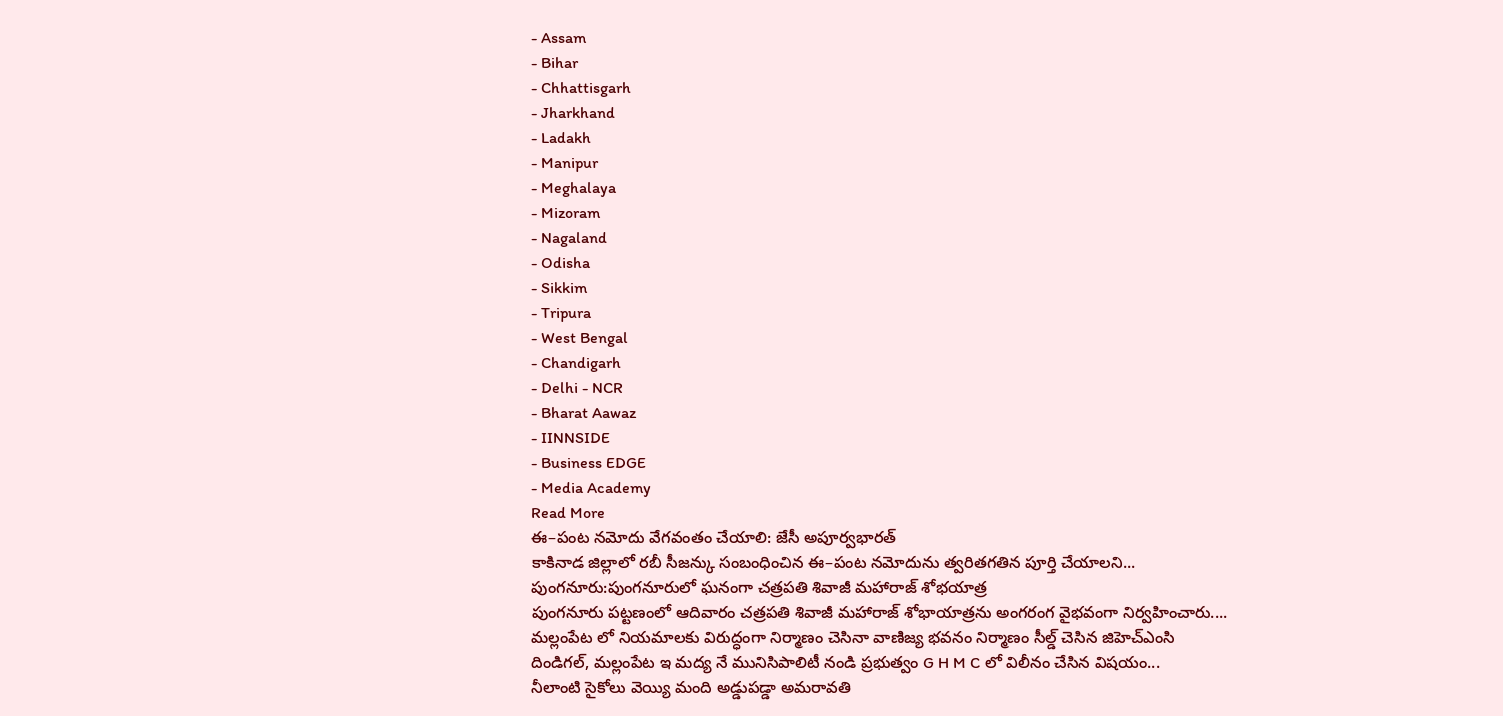- Assam
- Bihar
- Chhattisgarh
- Jharkhand
- Ladakh
- Manipur
- Meghalaya
- Mizoram
- Nagaland
- Odisha
- Sikkim
- Tripura
- West Bengal
- Chandigarh
- Delhi - NCR
- Bharat Aawaz
- IINNSIDE
- Business EDGE
- Media Academy
Read More
ఈ–పంట నమోదు వేగవంతం చేయాలి: జేసీ అపూర్వభారత్
కాకినాడ జిల్లాలో రబీ సీజన్కు సంబంధించిన ఈ–పంట నమోదును త్వరితగతిన పూర్తి చేయాలని...
పుంగనూరు:పుంగనూరులో ఘనంగా చత్రపతి శివాజీ మహారాజ్ శోభయాత్ర
పుంగనూరు పట్టణంలో ఆదివారం చత్రపతి శివాజీ మహారాజ్ శోభాయాత్రను అంగరంగ వైభవంగా నిర్వహించారు....
మల్లంపేట లో నియమాలకు విరుద్ధంగా నిర్మాణం చెసినా వాణిజ్య భవనం నిర్మాణం సీల్డ్ చెసిన జిహెచ్ఎంసి
దిండిగల్, మల్లంపేట ఇ మద్య నే మునిసిపాలిటీ నండి ప్రభుత్వం G H M C లో విలీనం చేసిన విషయం...
నీలాంటి సైకోలు వెయ్యి మంది అడ్డుపడ్డా అమరావతి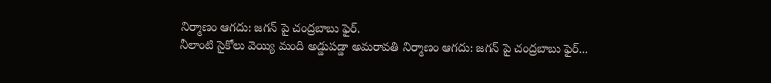నిర్మాణం ఆగదు: జగన్ పై చంద్రబాబు ఫైర్.
నీలాంటి సైకోలు వెయ్యి మంది అడ్డుపడ్డా అమరావతి నిర్మాణం ఆగదు: జగన్ పై చంద్రబాబు ఫైర్...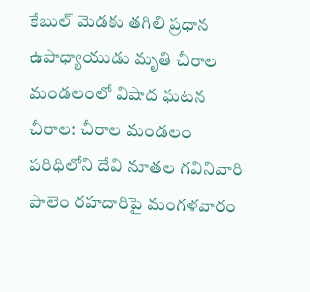కేబుల్ మెడకు తగిలి ప్రధాన ఉపాధ్యాయుడు మృతి చీరాల మండలంలో విషాద ఘటన
చీరాల: చీరాల మండలం పరిధిలోని దేవి నూతల గవినివారి పాలెం రహదారిపై మంగళవారం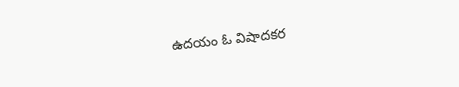ఉదయం ఓ విషాదకర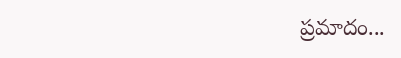ప్రమాదం...